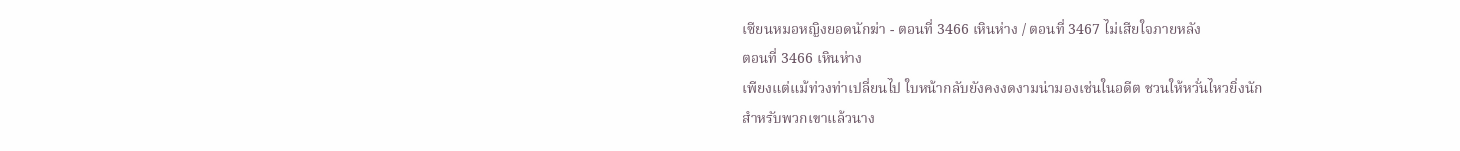เซียนหมอหญิงยอดนักฆ่า - ตอนที่ 3466 เหินห่าง / ตอนที่ 3467 ไม่เสียใจภายหลัง
ตอนที่ 3466 เหินห่าง
เพียงแต่แม้ท่วงท่าเปลี่ยนไป ใบหน้ากลับยังคงงดงามน่ามองเช่นในอดีต ชวนให้หวั่นไหวยิ่งนัก
สำหรับพวกเขาแล้วนาง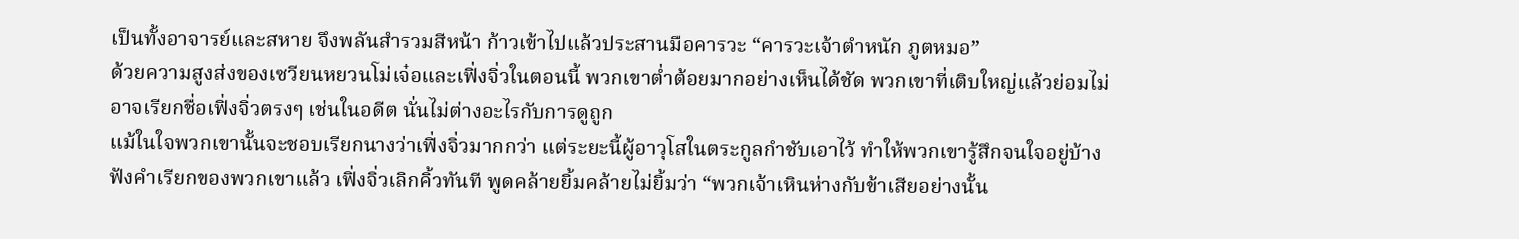เป็นทั้งอาจารย์และสหาย จึงพลันสำรวมสีหน้า ก้าวเข้าไปแล้วประสานมือคารวะ “คารวะเจ้าตำหนัก ภูตหมอ”
ด้วยความสูงส่งของเซวียนหยวนโม่เจ๋อและเฟิ่งจิ่วในตอนนี้ พวกเขาต่ำต้อยมากอย่างเห็นได้ชัด พวกเขาที่เติบใหญ่แล้วย่อมไม่อาจเรียกชื่อเฟิ่งจิ่วตรงๆ เช่นในอดีต นั่นไม่ต่างอะไรกับการดูถูก
แม้ในใจพวกเขานั้นจะชอบเรียกนางว่าเฟิ่งจิ่วมากกว่า แต่ระยะนี้ผู้อาวุโสในตระกูลกำชับเอาไว้ ทำให้พวกเขารู้สึกจนใจอยู่บ้าง
ฟังคำเรียกของพวกเขาแล้ว เฟิ่งจิ่วเลิกคิ้วทันที พูดคล้ายยิ้มคล้ายไม่ยิ้มว่า “พวกเจ้าเหินห่างกับข้าเสียอย่างนั้น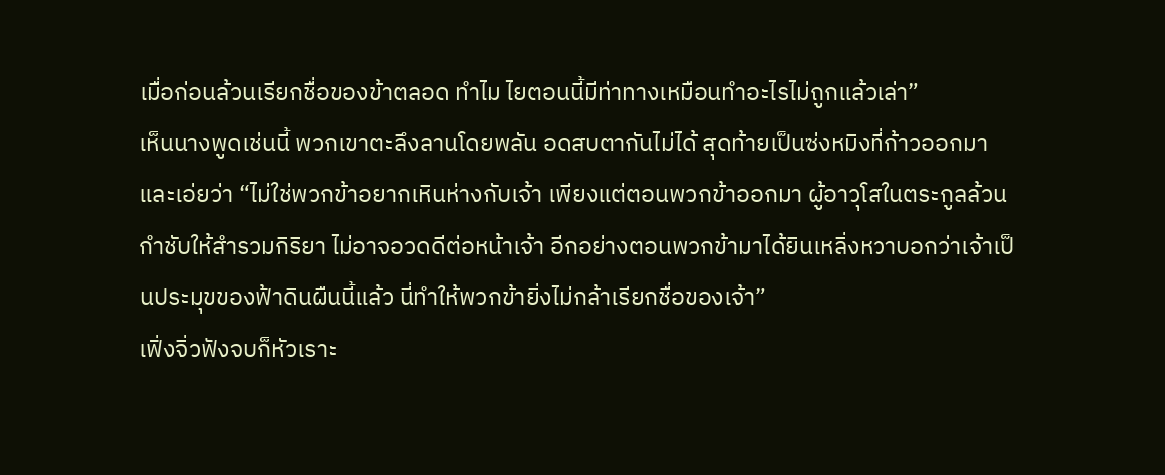เมื่อก่อนล้วนเรียกชื่อของข้าตลอด ทำไม ไยตอนนี้มีท่าทางเหมือนทำอะไรไม่ถูกแล้วเล่า”
เห็นนางพูดเช่นนี้ พวกเขาตะลึงลานโดยพลัน อดสบตากันไม่ได้ สุดท้ายเป็นซ่งหมิงที่ก้าวออกมาและเอ่ยว่า “ไม่ใช่พวกข้าอยากเหินห่างกับเจ้า เพียงแต่ตอนพวกข้าออกมา ผู้อาวุโสในตระกูลล้วนกำชับให้สำรวมกิริยา ไม่อาจอวดดีต่อหน้าเจ้า อีกอย่างตอนพวกข้ามาได้ยินเหลิ่งหวาบอกว่าเจ้าเป็นประมุขของฟ้าดินผืนนี้แล้ว นี่ทำให้พวกข้ายิ่งไม่กล้าเรียกชื่อของเจ้า”
เฟิ่งจิ่วฟังจบก็หัวเราะ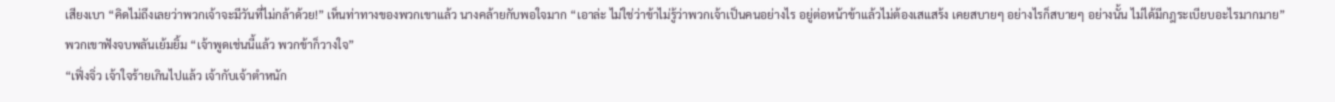เสียงเบา “คิดไม่ถึงเลยว่าพวกเจ้าจะมีวันที่ไม่กล้าด้วย!” เห็นท่าทางของพวกเขาแล้ว นางคล้ายกับพอใจมาก “เอาล่ะ ไม่ใช่ว่าข้าไม่รู้ว่าพวกเจ้าเป็นคนอย่างไร อยู่ต่อหน้าข้าแล้วไม่ต้องเสแสร้ง เคยสบายๆ อย่างไรก็สบายๆ อย่างนั้น ไม่ได้มีกฎระเบียบอะไรมากมาย”
พวกเขาฟังจบพลันเย้มยิ้ม “เจ้าพูดเช่นนี้แล้ว พวกข้าก็วางใจ”
“เฟิ่งจิ่ว เจ้าใจร้ายเกินไปแล้ว เจ้ากับเจ้าตำหนัก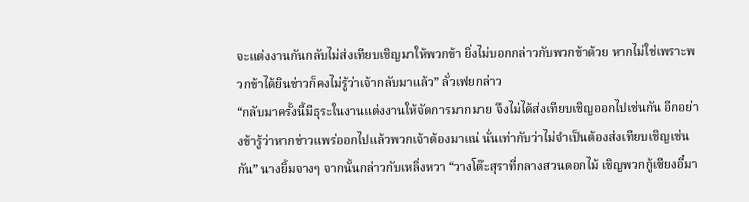จะแต่งงานกันกลับไม่ส่งเทียบเชิญมาให้พวกข้า ยิ่งไม่บอกกล่าวกับพวกข้าด้วย หากไม่ใช่เพราะพวกข้าได้ยินข่าวก็คงไม่รู้ว่าเจ้ากลับมาแล้ว” ลั่วเฟยกล่าว
“กลับมาครั้งนี้มีธุระในงานแต่งงานให้จัดการมากมาย จึงไม่ได้ส่งเทียบเชิญออกไปเช่นกัน อีกอย่างข้ารู้ว่าหากข่าวแพร่ออกไปแล้วพวกเจ้าต้องมาแน่ นั่นเท่ากับว่าไม่จำเป็นต้องส่งเทียบเชิญเช่นกัน” นางยิ้มจางๆ จากนั้นกล่าวกับเหลิ่งหวา “วางโต๊ะสุราที่กลางสวนดอกไม้ เชิญพวกกู้เซียงอี๋มา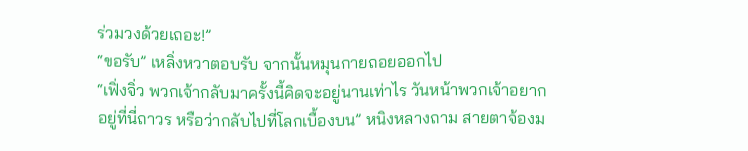ร่วมวงด้วยเถอะ!”
“ขอรับ” เหลิ่งหวาตอบรับ จากนั้นหมุนกายถอยออกไป
“เฟิ่งจิ่ว พวกเจ้ากลับมาครั้งนี้คิดจะอยู่นานเท่าไร วันหน้าพวกเจ้าอยากอยู่ที่นี่ถาวร หรือว่ากลับไปที่โลกเบื้องบน” หนิงหลางถาม สายตาจ้องม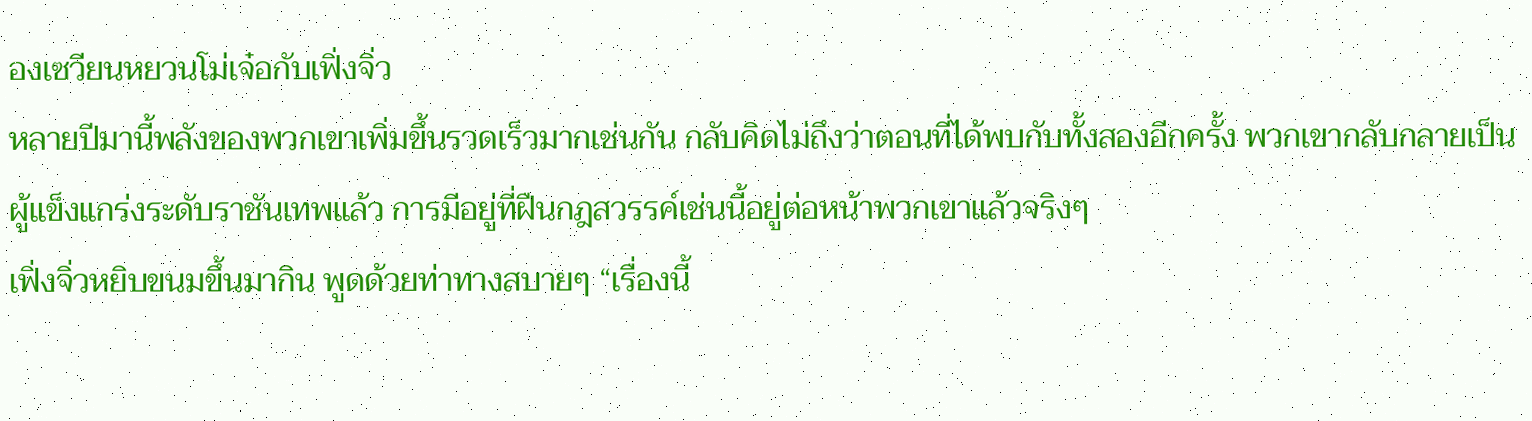องเซวียนหยวนโม่เจ๋อกับเฟิ่งจิ่ว
หลายปีมานี้พลังของพวกเขาเพิ่มขึ้นรวดเร็วมากเช่นกัน กลับคิดไม่ถึงว่าตอนที่ได้พบกับทั้งสองอีกครั้ง พวกเขากลับกลายเป็นผู้แข็งแกร่งระดับราชันเทพแล้ว การมีอยู่ที่ฝืนกฎสวรรค์เช่นนี้อยู่ต่อหน้าพวกเขาแล้วจริงๆ
เฟิ่งจิ่วหยิบขนมขึ้นมากิน พูดด้วยท่าทางสบายๆ “เรื่องนี้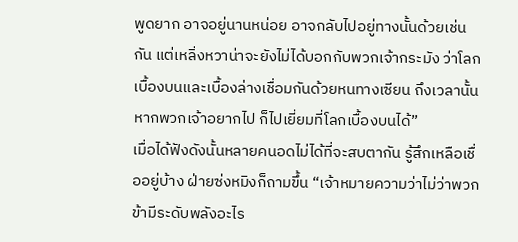พูดยาก อาจอยู่นานหน่อย อาจกลับไปอยู่ทางนั้นด้วยเช่นกัน แต่เหลิ่งหวาน่าจะยังไม่ได้บอกกับพวกเจ้ากระมัง ว่าโลกเบื้องบนและเบื้องล่างเชื่อมกันด้วยหนทางเซียน ถึงเวลานั้นหากพวกเจ้าอยากไป ก็ไปเยี่ยมที่โลกเบื้องบนได้”
เมื่อได้ฟังดังนั้นหลายคนอดไม่ได้ที่จะสบตากัน รู้สึกเหลือเชื่ออยู่บ้าง ฝ่ายซ่งหมิงก็ถามขึ้น “เจ้าหมายความว่าไม่ว่าพวกข้ามีระดับพลังอะไร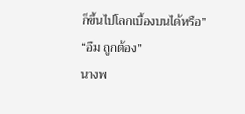ก็ขึ้นไปโลกเบื้องบนได้หรือ”
“อืม ถูกต้อง”
นางพ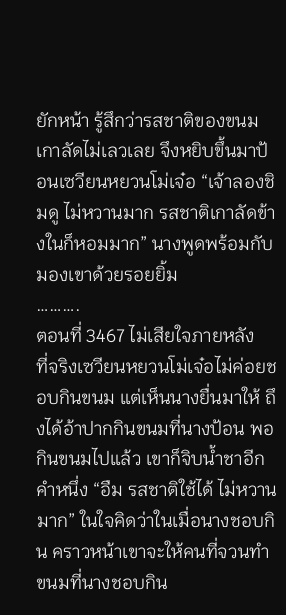ยักหน้า รู้สึกว่ารสชาติของขนมเกาลัดไม่เลวเลย จึงหยิบขึ้นมาป้อนเซวียนหยวนโม่เจ๋อ “เจ้าลองชิมดู ไม่หวานมาก รสชาติเกาลัดข้างในก็หอมมาก” นางพูดพร้อมกับมองเขาด้วยรอยยิ้ม
……….
ตอนที่ 3467 ไม่เสียใจภายหลัง
ที่จริงเซวียนหยวนโม่เจ๋อไม่ค่อยชอบกินขนม แต่เห็นนางยื่นมาให้ ถึงได้อ้าปากกินขนมที่นางป้อน พอกินขนมไปแล้ว เขาก็จิบน้ำชาอีกคำหนึ่ง “อืม รสชาติใช้ได้ ไม่หวานมาก” ในใจคิดว่าในเมื่อนางชอบกิน คราวหน้าเขาจะให้คนที่จวนทำขนมที่นางชอบกิน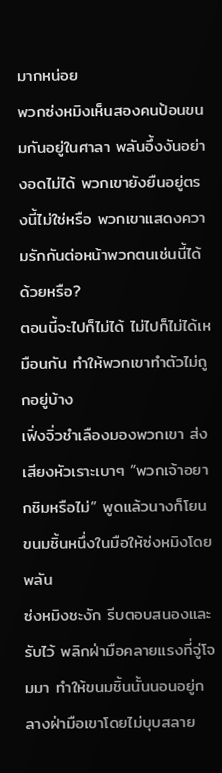มากหน่อย
พวกซ่งหมิงเห็นสองคนป้อนขนมกันอยู่ในศาลา พลันอึ้งงันอย่างอดไม่ได้ พวกเขายังยืนอยู่ตรงนี้ไม่ใช่หรือ พวกเขาแสดงความรักกันต่อหน้าพวกตนเช่นนี้ได้ด้วยหรือ?
ตอนนี้จะไปก็ไม่ได้ ไม่ไปก็ไม่ได้เหมือนกัน ทำให้พวกเขาทำตัวไม่ถูกอยู่บ้าง
เฟิ่งจิ่วชำเลืองมองพวกเขา ส่งเสียงหัวเราะเบาๆ “พวกเจ้าอยากชิมหรือไม่” พูดแล้วนางก็โยนขนมชิ้นหนึ่งในมือให้ซ่งหมิงโดยพลัน
ซ่งหมิงชะงัก รีบตอบสนองและรับไว้ พลิกฝ่ามือคลายแรงที่จู่โจมมา ทำให้ขนมชิ้นนั้นนอนอยู่กลางฝ่ามือเขาโดยไม่บุบสลาย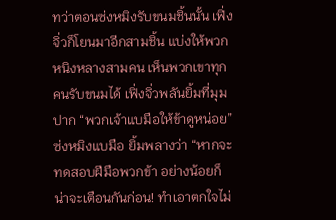ทว่าตอนซ่งหมิงรับขนมชิ้นนั้น เฟิ่งจิ่วก็โยนมาอีกสามชิ้น แบ่งให้พวกหนิงหลางสามคน เห็นพวกเขาทุกคนรับขนมได้ เฟิ่งจิ่วพลันยิ้มที่มุมปาก “พวกเจ้าแบมือให้ข้าดูหน่อย”
ซ่งหมิงแบมือ ยิ้มพลางว่า “หากจะทดสอบฝีมือพวกข้า อย่างน้อยก็น่าจะเตือนกันก่อน! ทำเอาตกใจไม่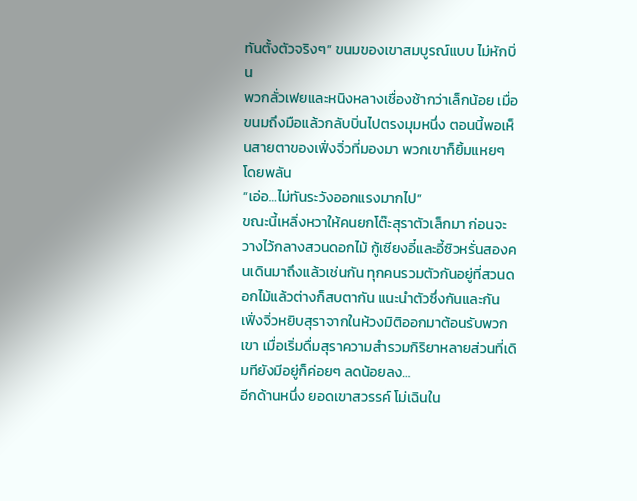ทันตั้งตัวจริงๆ” ขนมของเขาสมบูรณ์แบบ ไม่หักบิ่น
พวกลั่วเฟยและหนิงหลางเชื่องช้ากว่าเล็กน้อย เมื่อขนมถึงมือแล้วกลับบิ่นไปตรงมุมหนึ่ง ตอนนี้พอเห็นสายตาของเฟิ่งจิ่วที่มองมา พวกเขาก็ยิ้มแหยๆ โดยพลัน
“เอ่อ…ไม่ทันระวังออกแรงมากไป”
ขณะนี้เหลิ่งหวาให้คนยกโต๊ะสุราตัวเล็กมา ก่อนจะวางไว้กลางสวนดอกไม้ กู้เซียงอี๋และอี้ซิวหรั่นสองคนเดินมาถึงแล้วเช่นกัน ทุกคนรวมตัวกันอยู่ที่สวนดอกไม้แล้วต่างก็สบตากัน แนะนำตัวซึ่งกันและกัน
เฟิ่งจิ่วหยิบสุราจากในห้วงมิติออกมาต้อนรับพวกเขา เมื่อเริ่มดื่มสุราความสำรวมกิริยาหลายส่วนที่เดิมทียังมีอยู่ก็ค่อยๆ ลดน้อยลง…
อีกด้านหนึ่ง ยอดเขาสวรรค์ โม่เฉินใน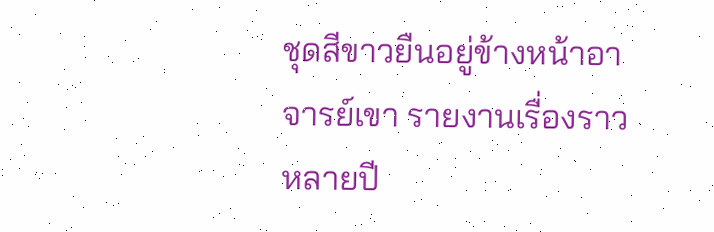ชุดสีขาวยืนอยู่ข้างหน้าอาจารย์เขา รายงานเรื่องราวหลายปี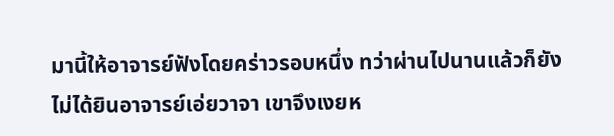มานี้ให้อาจารย์ฟังโดยคร่าวรอบหนึ่ง ทว่าผ่านไปนานแล้วก็ยังไม่ได้ยินอาจารย์เอ่ยวาจา เขาจึงเงยห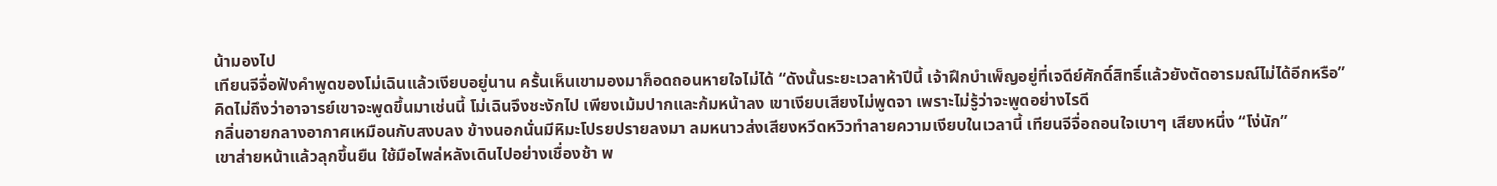น้ามองไป
เทียนจีจื่อฟังคำพูดของโม่เฉินแล้วเงียบอยู่นาน ครั้นเห็นเขามองมาก็อดถอนหายใจไม่ได้ “ดังนั้นระยะเวลาห้าปีนี้ เจ้าฝึกบำเพ็ญอยู่ที่เจดีย์ศักดิ์สิทธิ์แล้วยังตัดอารมณ์ไม่ได้อีกหรือ”
คิดไม่ถึงว่าอาจารย์เขาจะพูดขึ้นมาเช่นนี้ โม่เฉินจึงชะงักไป เพียงเม้มปากและก้มหน้าลง เขาเงียบเสียงไม่พูดจา เพราะไม่รู้ว่าจะพูดอย่างไรดี
กลิ่นอายกลางอากาศเหมือนกับสงบลง ข้างนอกนั่นมีหิมะโปรยปรายลงมา ลมหนาวส่งเสียงหวีดหวิวทำลายความเงียบในเวลานี้ เทียนจีจื่อถอนใจเบาๆ เสียงหนึ่ง “โง่นัก”
เขาส่ายหน้าแล้วลุกขึ้นยืน ใช้มือไพล่หลังเดินไปอย่างเชื่องช้า พ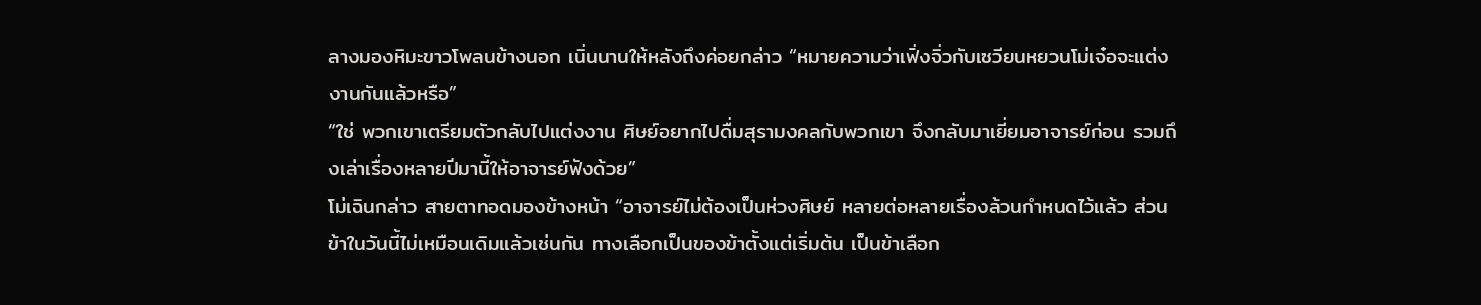ลางมองหิมะขาวโพลนข้างนอก เนิ่นนานให้หลังถึงค่อยกล่าว “หมายความว่าเฟิ่งจิ่วกับเซวียนหยวนโม่เจ๋อจะแต่งงานกันแล้วหรือ”
“ใช่ พวกเขาเตรียมตัวกลับไปแต่งงาน ศิษย์อยากไปดื่มสุรามงคลกับพวกเขา จึงกลับมาเยี่ยมอาจารย์ก่อน รวมถึงเล่าเรื่องหลายปีมานี้ให้อาจารย์ฟังด้วย”
โม่เฉินกล่าว สายตาทอดมองข้างหน้า “อาจารย์ไม่ต้องเป็นห่วงศิษย์ หลายต่อหลายเรื่องล้วนกำหนดไว้แล้ว ส่วนข้าในวันนี้ไม่เหมือนเดิมแล้วเช่นกัน ทางเลือกเป็นของข้าตั้งแต่เริ่มต้น เป็นข้าเลือก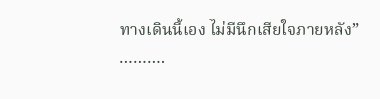ทางเดินนี้เอง ไม่มีนึกเสียใจภายหลัง”
……….